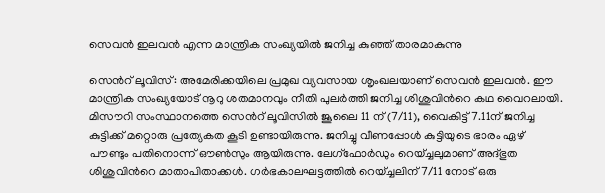സെവൻ ഇലവൻ എന്ന മാന്ത്രിക സംഖ്യയിൽ ജനിച്ച കുഞ്ഞ് താരമാകുന്നു

സെന്‍റ് ലൂവിസ്: അമേരിക്കയിലെ പ്രമുഖ വ്യവസായ ശൃംഖലയാണ് സെവൻ ഇലവൻ. ഈ മാന്ത്രിക സംഖ്യയോട് നൂറു ശതമാനവും നീതി പുലർത്തി ജനിച്ച ശിശുവിന്‍റെ കഥ വൈറലായി. മിസൗറി സംസ്ഥാനത്തെ സെന്‍റ് ലൂവിസിൽ ജൂലൈ 11 ന് (7/11), വൈകിട്ട് 7.11ന് ജനിച്ച കുട്ടിക്ക് മറ്റൊരു പ്രത്യേകത കൂടി ഉണ്ടായിരുന്നു. ജനിച്ചു വീണപ്പോൾ കുട്ടിയുടെ ഭാരം ഏഴ് പൗണ്ടും പതിനൊന്ന് ഔൺസും ആയിരുന്നു. ലേഗ്ഫോർഡും റെയ്ച്ചലുമാണ് അദ്ഭുത ശിശുവിന്‍റെ മാതാപിതാക്കൾ. ഗർഭകാലഘട്ടത്തിൽ റെയ്ച്ചലിന് 7/11 നോട് ഒരു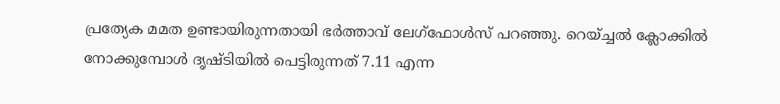പ്രത്യേക മമത ഉണ്ടായിരുന്നതായി ഭർത്താവ് ലേഗ്ഫോൾസ് പറഞ്ഞു. റെയ്ച്ചൽ ക്ലോക്കിൽ നോക്കുമ്പോൾ ദൃഷ്ടിയിൽ പെട്ടിരുന്നത് 7.11 എന്ന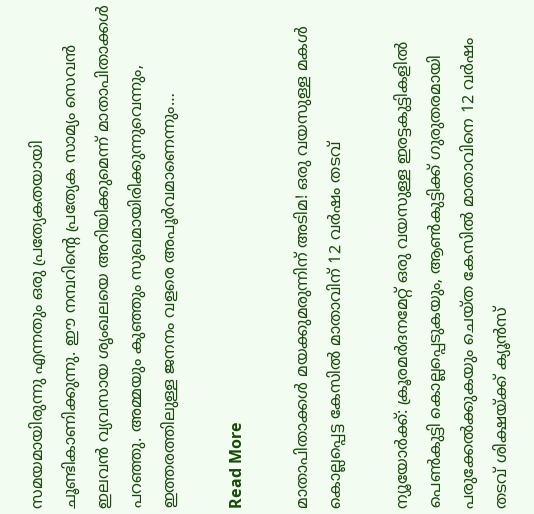സമയമായിരുന്നു എന്നതും ഒരു പ്രത്യേകതയായി ചൂണ്ടികാണിക്കുന്നു. ഈ നമ്പറിന്‍റെ പ്രത്യേക സാമ്യം സെവൻ ഇലവൻ വ്യവസായ ശൃംഖലയെ അറിയിക്കുമെന്ന് മാതാപിതാക്കൾ പറഞ്ഞു. അമ്മയും കുഞ്ഞും സുഖമായിരിക്കുന്നുവെന്നും, ഇത്തരത്തിലുള്ള ജനനം വളരെ അപൂർവമാണെന്നും…

Read More

മാതാപിതാക്കള്‍ മയക്കുമരുന്നിന് അടിമ! ഒരു വയസുള്ള മകള്‍ കൊല്ലപ്പെട്ട കേസില്‍ മാതാവിന് 12 വര്‍ഷം തടവ്

ന്യൂയോര്‍ക്ക്: ക്രൂരമര്‍ദനമേറ്റ് ഒരു വയസുള്ള ഇരട്ടകുട്ടികളില്‍ പെണ്‍കുട്ടി കൊല്ലപ്പെടുകയും, ആണ്‍കുട്ടിക്ക് ഗുരുതരമായി പരുക്കേല്‍ക്കുകയും ചെയ്ത കേസില്‍ മാതാവിനെ 12 വര്‍ഷം തടവ് ശിക്ഷയ്ക്ക് ക്യൂന്‍സ്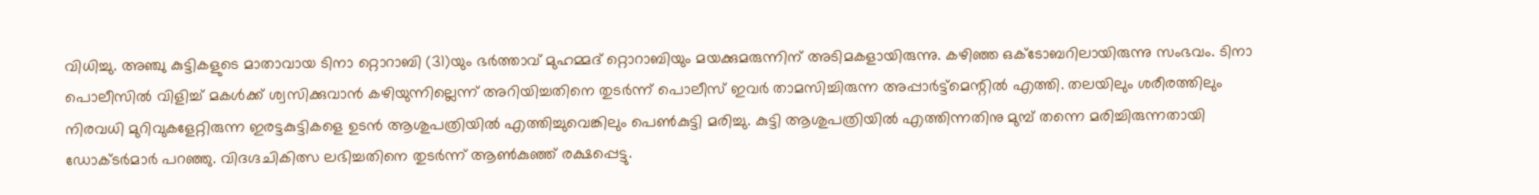വിധിച്ചു. അഞ്ചു കുട്ടികളുടെ മാതാവായ ടിനാ റ്റൊറാബി (31)യും ഭര്‍ത്താവ് മുഹമ്മദ് റ്റൊറാബിയും മയക്കുമരുന്നിന് അടിമകളായിരുന്നു. കഴിഞ്ഞ ഒക്ടോബറിലായിരുന്നു സംഭവം. ടിനാ പൊലീസില്‍ വിളിച്ച് മകള്‍ക്ക് ശ്വസിക്കുവാന്‍ കഴിയുന്നില്ലെന്ന് അറിയിച്ചതിനെ തുടര്‍ന്ന് പൊലീസ് ഇവര്‍ താമസിച്ചിരുന്ന അപ്പാര്‍ട്ട്‌മെന്റില്‍ എത്തി. തലയിലും ശരീരത്തിലും നിരവധി മുറിവുകളേറ്റിരുന്ന ഇരട്ടകുട്ടികളെ ഉടന്‍ ആശുപത്രിയില്‍ എത്തിച്ചുവെങ്കിലും പെണ്‍കുട്ടി മരിച്ചു. കുട്ടി ആശുപത്രിയില്‍ എത്തിന്നതിനു മുമ്പ് തന്നെ മരിച്ചിരുന്നതായി ഡോക്ടര്‍മാര്‍ പറഞ്ഞു. വിദഗ്ദചികിത്സ ലഭിച്ചതിനെ തുടര്‍ന്ന് ആണ്‍കുഞ്ഞ് രക്ഷപ്പെട്ടു.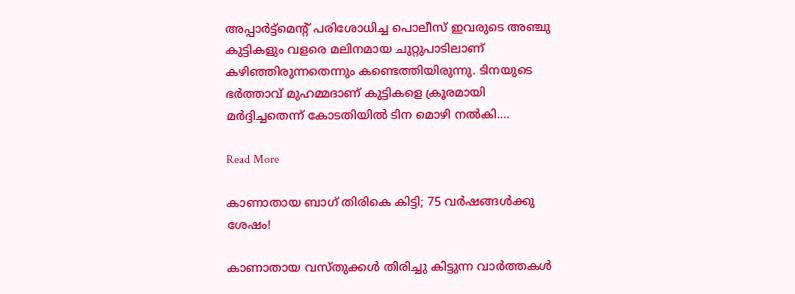അപ്പാര്‍ട്ട്‌മെന്റ് പരിശോധിച്ച പൊലീസ് ഇവരുടെ അഞ്ചു കുട്ടികളും വളരെ മലിനമായ ചുറ്റുപാടിലാണ് കഴിഞ്ഞിരുന്നതെന്നും കണ്ടെത്തിയിരുന്നു. ടിനയുടെ ഭര്‍ത്താവ് മുഹമ്മദാണ് കുട്ടികളെ ക്രൂരമായി മര്‍ദ്ദിച്ചതെന്ന് കോടതിയില്‍ ടിന മൊഴി നല്‍കി.…

Read More

കാണാതായ ബാഗ് തിരികെ കിട്ടി; 75 വർഷങ്ങൾക്കു ശേഷം!

കാണാതായ വസ്തുക്കൾ തിരിച്ചു കിട്ടുന്ന വാർത്തകൾ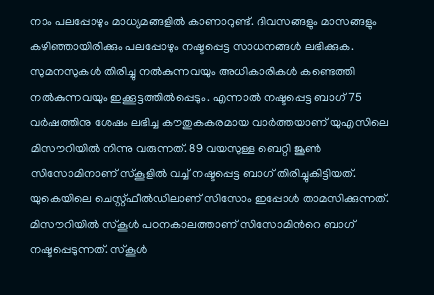നാം പലപ്പോഴും മാധ്യമങ്ങളിൽ കാണാറുണ്ട്. ദിവസങ്ങളും മാസങ്ങളും കഴിഞ്ഞായിരിക്കും പലപ്പോഴും നഷ്ടപ്പെട്ട സാധനങ്ങൾ ലഭിക്കുക. സുമനസുകൾ തിരിച്ചു നൽകുന്നവയും അധികാരികൾ കണ്ടെത്തി നൽകുന്നവയും ഇക്കൂട്ടത്തിൽപ്പെടും. എന്നാൽ നഷ്ടപ്പെട്ട ബാഗ് 75 വർഷത്തിനു ശേഷം ലഭിച്ച കൗതുകകരമായ വാർത്തയാണ് യുഎസിലെ മിസൗറിയിൽ നിന്നു വരുന്നത്. 89 വയസുള്ള ബെറ്റി ജൂണ്‍ സിസോമിനാണ് സ്കൂളിൽ വച്ച് നഷ്ടപ്പെട്ട ബാഗ് തിരിച്ചുകിട്ടിയത്. യുകെയിലെ ചെസ്റ്റ്ഫീൽഡിലാണ് സിസോം ഇപ്പോൾ താമസിക്കുന്നത്. മിസൗറിയിൽ സ്കൂൾ പഠനകാലത്താണ് സിസോമിന്‍റെ ബാഗ് നഷ്ടപ്പെടുന്നത്. സ്കൂൾ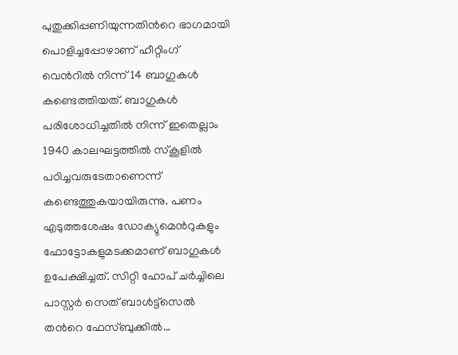പുതുക്കിപ്പണിയുന്നതിന്‍റെ ഭാഗമായി പൊളിച്ചപ്പോഴാണ് ഹീറ്റിംഗ് വെന്‍റിൽ നിന്ന് 14 ബാഗുകൾ കണ്ടെത്തിയത്. ബാഗുകൾ പരിശോധിച്ചതിൽ നിന്ന് ഇതെല്ലാം 1940 കാലഘട്ടത്തിൽ സ്കൂളിൽ പഠിച്ചവരുടേതാണെന്ന് കണ്ടെത്തുകയായിരുന്നു. പണം എടുത്തശേഷം ഡോക്യുമെന്‍റുകളും ഫോട്ടോകളുമടക്കമാണ് ബാഗുകൾ ഉപേക്ഷിച്ചത്. സിറ്റി ഹോപ് ചർച്ചിലെ പാസ്റ്റർ സെത് ബാൾട്ട്സെൽ തന്‍റെ ഫേസ്ബുക്കിൽ…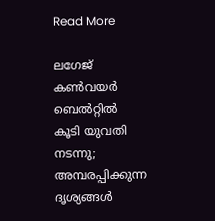Read More

ലഗേജ് കണ്‍വയർ ബെൽറ്റിൽ കൂടി യുവതി നടന്നു; അമ്പരപ്പിക്കുന്ന ദൃശ്യങ്ങൾ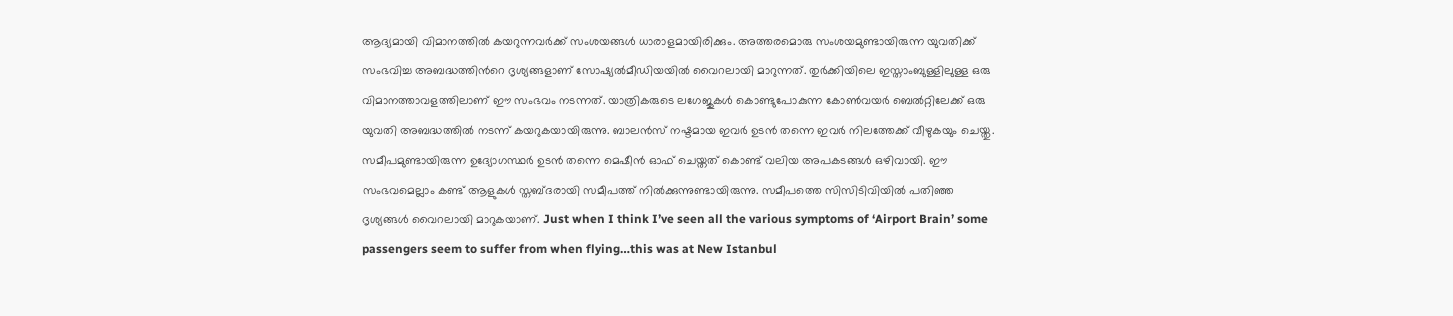ആദ്യമായി വിമാനത്തിൽ കയറുന്നവർക്ക് സംശയങ്ങൾ ധാരാളമായിരിക്കും. അത്തരമൊരു സംശയമുണ്ടായിരുന്ന യുവതിക്ക് സംഭവിച്ച അബദ്ധത്തിന്‍റെ ദൃശ്യങ്ങളാണ് സോഷ്യൽമീഡിയയിൽ വൈറലായി മാറുന്നത്. തുർക്കിയിലെ ഇസ്താംബുള്ളിലുള്ള ഒരു വിമാനത്താവളത്തിലാണ് ഈ സംഭവം നടന്നത്. യാത്രികരുടെ ലഗേജുകൾ കൊണ്ടുപോകുന്ന കോണ്‍വയർ ബെൽറ്റിലേക്ക് ഒരു യുവതി അബദ്ധത്തിൽ നടന്ന് കയറുകയായിരുന്നു. ബാലൻസ് നഷ്ടമായ ഇവർ ഉടൻ തന്നെ ഇവർ നിലത്തേക്ക് വീഴുകയും ചെയ്തു. സമീപമുണ്ടായിരുന്ന ഉദ്യോഗസ്ഥർ ഉടൻ തന്നെ മെഷീൻ ഓഫ് ചെയ്തത് കൊണ്ട് വലിയ അപകടങ്ങൾ ഒഴിവായി. ഈ സംഭവമെല്ലാം കണ്ട് ആളുകൾ സ്തബ്ദരായി സമീപത്ത് നിൽക്കുന്നുണ്ടായിരുന്നു. സമീപത്തെ സിസിടിവിയിൽ പതിഞ്ഞ ദൃശ്യങ്ങൾ വൈറലായി മാറുകയാണ്. Just when I think I’ve seen all the various symptoms of ‘Airport Brain’ some passengers seem to suffer from when flying…this was at New Istanbul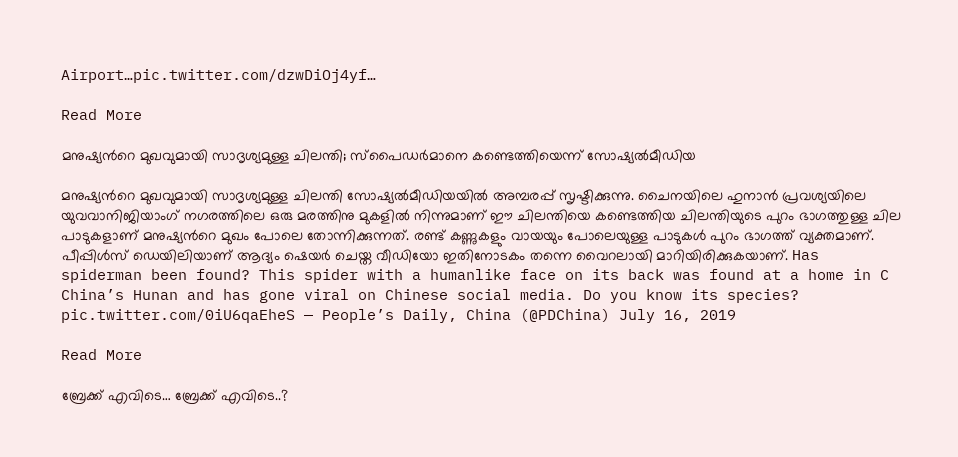Airport…pic.twitter.com/dzwDiOj4yf…

Read More

മനുഷ്യന്‍റെ മുഖവുമായി സാദൃശ്യമുള്ള ചിലന്തി; സ്പൈഡർമാനെ കണ്ടെത്തിയെന്ന് സോഷ്യൽമീഡിയ

മനുഷ്യന്‍റെ മുഖവുമായി സാദൃശ്യമുള്ള ചിലന്തി സോഷ്യൽമീഡിയയിൽ അമ്പരപ്പ് സൃഷ്ടിക്കുന്നു. ചൈനയിലെ ഹുനാൻ പ്രവശ്യയിലെ യുവവാനിജിയാംഗ് നഗരത്തിലെ ഒരു മരത്തിനു മുകളിൽ നിന്നുമാണ് ഈ ചിലന്തിയെ കണ്ടെത്തിയ ചിലന്തിയുടെ പുറം ഭാഗത്തുള്ള ചില പാടുകളാണ് മനുഷ്യന്‍റെ മുഖം പോലെ തോന്നിക്കുന്നത്. രണ്ട് കണ്ണുകളും വായയും പോലെയുള്ള പാടുകൾ പുറം ഭാഗത്ത് വ്യക്തമാണ്. പീപ്പിൾസ് ഡെയിലിയാണ് ആദ്യം ഷെയർ ചെയ്ത വീഡിയോ ഇതിനോടകം തന്നെ വൈറലായി മാറിയിരിക്കുകയാണ്. Has spiderman been found? This spider with a humanlike face on its back was found at a home in C China’s Hunan and has gone viral on Chinese social media. Do you know its species? pic.twitter.com/0iU6qaEheS — People’s Daily, China (@PDChina) July 16, 2019

Read More

ബ്രേക്ക് എവിടെ… ബ്രേക്ക് എവിടെ..?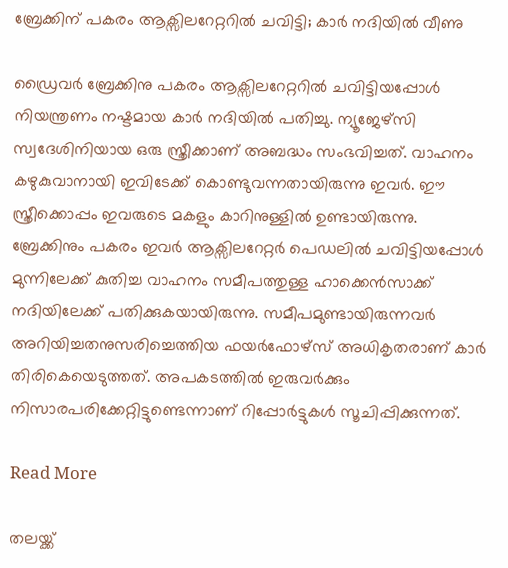ബ്രേക്കിന് പകരം ആക്സിലറേറ്ററിൽ ചവിട്ടി; കാർ നദിയിൽ വീണു

ഡ്രൈവർ ബ്രേക്കിനു പകരം ആക്സിലറേറ്ററിൽ ചവിട്ടിയപ്പോൾ നിയന്ത്രണം നഷ്ടമായ കാർ നദിയിൽ പതിച്ചു. ന്യൂജേഴ്സി സ്വദേശിനിയായ ഒരു സ്ത്രീക്കാണ് അബദ്ധം സംഭവിച്ചത്. വാഹനം കഴുകുവാനായി ഇവിടേക്ക് കൊണ്ടുവന്നതായിരുന്നു ഇവർ. ഈ സ്ത്രീക്കൊപ്പം ഇവരുടെ മകളും കാറിനുള്ളിൽ ഉണ്ടായിരുന്നു. ബ്രേക്കിനും പകരം ഇവർ ആക്സിലറേറ്റർ പെഡലിൽ ചവിട്ടിയപ്പോൾ മുന്നിലേക്ക് കുതിച്ച വാഹനം സമീപത്തുള്ള ഹാക്കെൻസാക്ക് നദിയിലേക്ക് പതിക്കുകയായിരുന്നു. സമീപമുണ്ടായിരുന്നവർ അറിയിച്ചതനുസരിച്ചെത്തിയ ഫയർഫോഴ്സ് അധികൃതരാണ് കാർ തിരികെയെടുത്തത്. അപകടത്തിൽ ഇരുവർക്കും നിസാരപരിക്കേറ്റിട്ടുണ്ടെന്നാണ് റിപ്പോർട്ടുകൾ സൂചിപ്പിക്കുന്നത്.

Read More

തലയ്ക്ക്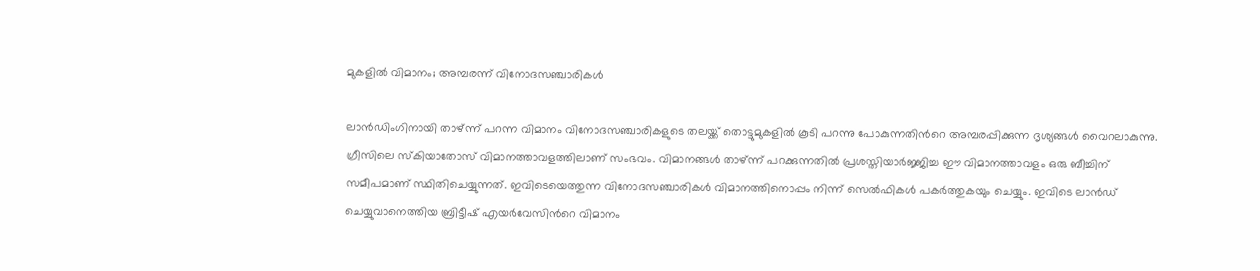മുകളിൽ വിമാനം; അമ്പരന്ന് വിനോദസഞ്ചാരികൾ

ലാൻഡിംഗിനായി താഴ്ന്ന് പറന്ന വിമാനം വിനോദസഞ്ചാരികളുടെ തലയ്ക്ക് തൊട്ടുമുകളിൽ കൂടി പറന്നു പോകുന്നതിന്‍റെ അമ്പരപ്പിക്കുന്ന ദൃശ്യങ്ങൾ വൈറലാകുന്നു. ഗ്രീസിലെ സ്കിയാതോസ് വിമാനത്താവളത്തിലാണ് സംഭവം. വിമാനങ്ങൾ താഴ്ന്ന് പറക്കുന്നതിൽ പ്രശസ്തിയാർജ്ജിച്ച ഈ വിമാനത്താവളം ഒരു ബീച്ചിന് സമീപമാണ് സ്ഥിതിചെയ്യുന്നത്. ഇവിടെയെത്തുന്ന വിനോദസഞ്ചാരികൾ വിമാനത്തിനൊപ്പം നിന്ന് സെൽഫികൾ പകർത്തുകയും ചെയ്യും. ഇവിടെ ലാൻഡ് ചെയ്യുവാനെത്തിയ ബ്രിട്ടീഷ് എയർവേസിന്‍റെ വിമാനം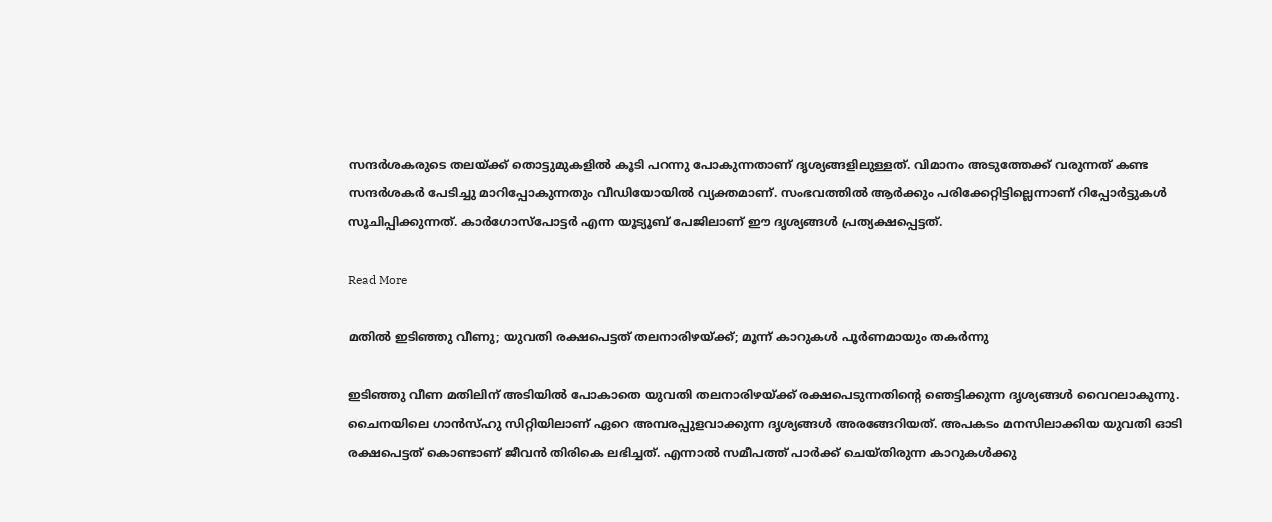സന്ദർശകരുടെ തലയ്ക്ക് തൊട്ടുമുകളിൽ കൂടി പറന്നു പോകുന്നതാണ് ദൃശ്യങ്ങളിലുള്ളത്. വിമാനം അടുത്തേക്ക് വരുന്നത് കണ്ട സന്ദർശകർ പേടിച്ചു മാറിപ്പോകുന്നതും വീഡിയോയിൽ വ്യക്തമാണ്. സംഭവത്തിൽ ആർക്കും പരിക്കേറ്റിട്ടില്ലെന്നാണ് റിപ്പോർട്ടുകൾ സൂചിപ്പിക്കുന്നത്. കാർഗോസ്പോട്ടർ എന്ന യൂട്യൂബ് പേജിലാണ് ഈ ദൃശ്യങ്ങൾ പ്രത്യക്ഷപ്പെട്ടത്.

Read More

മതിൽ ഇടിഞ്ഞു വീണു; യുവതി രക്ഷപെട്ടത് തലനാരിഴയ്ക്ക്; മൂന്ന് കാറുകൾ പൂർണമായും തകർന്നു

ഇടിഞ്ഞു വീണ മതിലിന് അടിയിൽ പോകാതെ യുവതി തലനാരിഴയ്ക്ക് രക്ഷപെടുന്നതിന്‍റെ ഞെട്ടിക്കുന്ന ദൃശ്യങ്ങൾ വൈറലാകുന്നു. ചൈനയിലെ ഗാൻസ്ഹു സിറ്റിയിലാണ് ഏറെ അമ്പരപ്പുളവാക്കുന്ന ദൃശ്യങ്ങൾ അരങ്ങേറിയത്. അപകടം മനസിലാക്കിയ യുവതി ഓടി രക്ഷപെട്ടത് കൊണ്ടാണ് ജീവൻ തിരികെ ലഭിച്ചത്. എന്നാൽ സമീപത്ത് പാർക്ക് ചെയ്തിരുന്ന കാറുകൾക്കു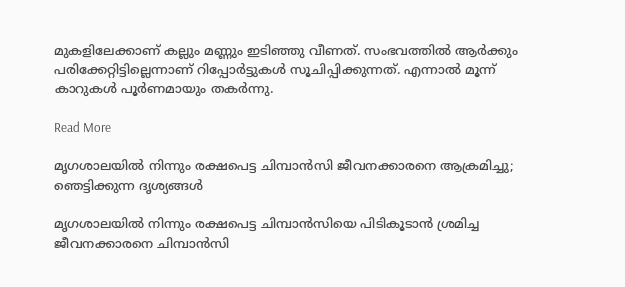മുകളിലേക്കാണ് കല്ലും മണ്ണും ഇടിഞ്ഞു വീണത്. സംഭവത്തിൽ ആർക്കും പരിക്കേറ്റിട്ടില്ലെന്നാണ് റിപ്പോർട്ടുകൾ സൂചിപ്പിക്കുന്നത്. എന്നാൽ മൂന്ന് കാറുകൾ പൂർണമായും തകർന്നു.

Read More

മൃഗശാലയിൽ നിന്നും രക്ഷപെട്ട ചിമ്പാൻസി ജീവനക്കാരനെ ആക്രമിച്ചു; ഞെട്ടിക്കുന്ന ദൃശ്യങ്ങൾ

മൃഗശാലയിൽ നിന്നും രക്ഷപെട്ട ചിമ്പാൻസിയെ പിടികൂടാൻ ശ്രമിച്ച ജീവനക്കാരനെ ചിമ്പാൻസി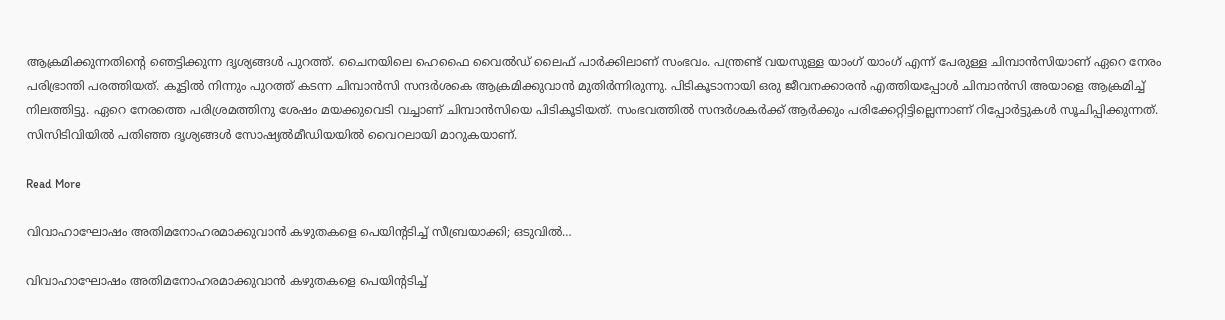ആക്രമിക്കുന്നതിന്‍റെ ഞെട്ടിക്കുന്ന ദൃശ്യങ്ങൾ പുറത്ത്. ചൈനയിലെ ഹെഫൈ വൈൽഡ് ലൈഫ് പാർക്കിലാണ് സംഭവം. പന്ത്രണ്ട് വയസുള്ള യാംഗ് യാംഗ് എന്ന് പേരുള്ള ചിമ്പാൻസിയാണ് ഏറെ നേരം പരിഭ്രാന്തി പരത്തിയത്. കൂട്ടിൽ നിന്നും പുറത്ത് കടന്ന ചിമ്പാൻസി സന്ദർശകെ ആക്രമിക്കുവാൻ മുതിർന്നിരുന്നു. പിടികൂടാനായി ഒരു ജീവനക്കാരൻ എത്തിയപ്പോൾ ചിമ്പാൻസി അയാളെ ആക്രമിച്ച് നിലത്തിട്ടു. ഏറെ നേരത്തെ പരിശ്രമത്തിനു ശേഷം മയക്കുവെടി വച്ചാണ് ചിമ്പാൻസിയെ പിടികൂടിയത്. സംഭവത്തിൽ സന്ദർശകർക്ക് ആർക്കും പരിക്കേറ്റിട്ടില്ലെന്നാണ് റിപ്പോർട്ടുകൾ സൂചിപ്പിക്കുന്നത്. സിസിടിവിയിൽ പതിഞ്ഞ ദൃശ്യങ്ങൾ സോഷ്യൽമീഡിയയിൽ വൈറലായി മാറുകയാണ്.

Read More

വിവാഹാഘോഷം അതിമനോഹരമാക്കുവാൻ കഴുതകളെ പെയിന്‍റടിച്ച് സീബ്രയാക്കി; ഒടുവില്‍…

വിവാഹാഘോഷം അതിമനോഹരമാക്കുവാൻ കഴുതകളെ പെയിന്‍റടിച്ച്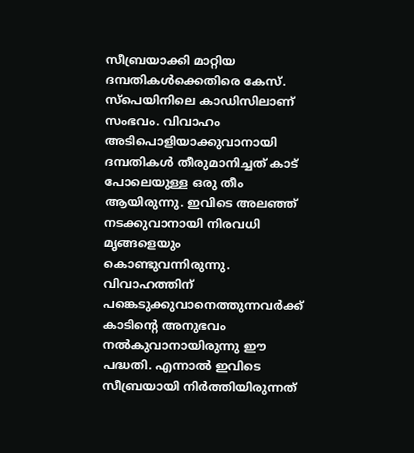സീബ്രയാക്കി മാറ്റിയ ദമ്പതികൾക്കെതിരെ കേസ്. സ്പെയിനിലെ കാഡിസിലാണ് സംഭവം. വിവാഹം അടിപൊളിയാക്കുവാനായി ദമ്പതികൾ തീരുമാനിച്ചത് കാട് പോലെയുള്ള ഒരു തീം ആയിരുന്നു. ഇവിടെ അലഞ്ഞ് നടക്കുവാനായി നിരവധി മൃങ്ങളെയും കൊണ്ടുവന്നിരുന്നു. വിവാഹത്തിന് പങ്കെടുക്കുവാനെത്തുന്നവർക്ക് കാടിന്‍റെ അനുഭവം നൽകുവാനായിരുന്നു ഈ പദ്ധതി. എന്നാൽ ഇവിടെ സീബ്രയായി നിർത്തിയിരുന്നത്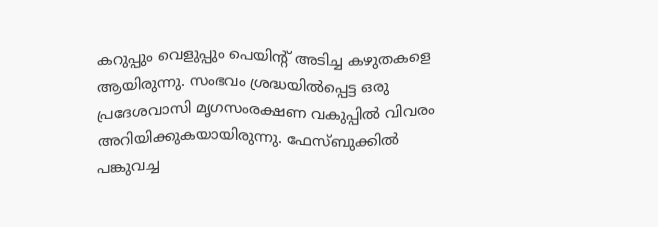കറുപ്പും വെളുപ്പും പെയിന്‍റ് അടിച്ച കഴുതകളെ ആയിരുന്നു. സംഭവം ശ്രദ്ധയിൽപ്പെട്ട ഒരു പ്രദേശവാസി മൃഗസംരക്ഷണ വകുപ്പിൽ വിവരം അറിയിക്കുകയായിരുന്നു. ഫേസ്ബുക്കിൽ പങ്കുവച്ച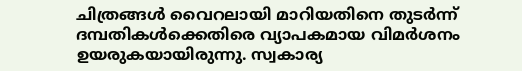ചിത്രങ്ങൾ വൈറലായി മാറിയതിനെ തുടർന്ന് ദമ്പതികൾക്കെതിരെ വ്യാപകമായ വിമർശനം ഉയരുകയായിരുന്നു. സ്വകാര്യ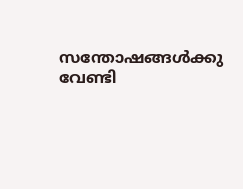സന്തോഷങ്ങൾക്കു വേണ്ടി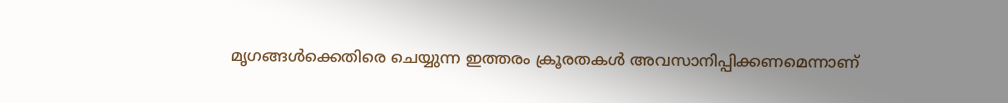മൃഗങ്ങൾക്കെതിരെ ചെയ്യുന്ന ഇത്തരം ക്രൂരതകൾ അവസാനിപ്പിക്കണമെന്നാണ്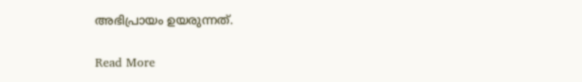അഭിപ്രായം ഉയരുന്നത്.

Read More